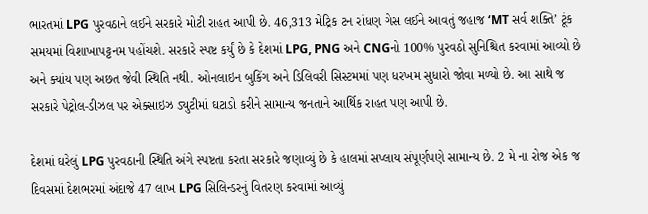ભારતમાં LPG પુરવઠાને લઈને સરકારે મોટી રાહત આપી છે. 46,313 મેટ્રિક ટન રાંધણ ગેસ લઈને આવતું જહાજ ‘MT સર્વ શક્તિ’ ટૂંક સમયમાં વિશાખાપટ્ટનમ પહોંચશે. સરકારે સ્પષ્ટ કર્યું છે કે દેશમાં LPG, PNG અને CNGનો 100% પુરવઠો સુનિશ્ચિત કરવામાં આવ્યો છે અને ક્યાંય પણ અછત જેવી સ્થિતિ નથી. ઓનલાઇન બુકિંગ અને ડિલિવરી સિસ્ટમમાં પણ ધરખમ સુધારો જોવા મળ્યો છે. આ સાથે જ સરકારે પેટ્રોલ-ડીઝલ પર એક્સાઇઝ ડ્યુટીમાં ઘટાડો કરીને સામાન્ય જનતાને આર્થિક રાહત પણ આપી છે.

દેશમાં ઘરેલું LPG પુરવઠાની સ્થિતિ અંગે સ્પષ્ટતા કરતા સરકારે જણાવ્યું છે કે હાલમાં સપ્લાય સંપૂર્ણપણે સામાન્ય છે. 2 મે ના રોજ એક જ દિવસમાં દેશભરમાં અંદાજે 47 લાખ LPG સિલિન્ડરનું વિતરણ કરવામાં આવ્યું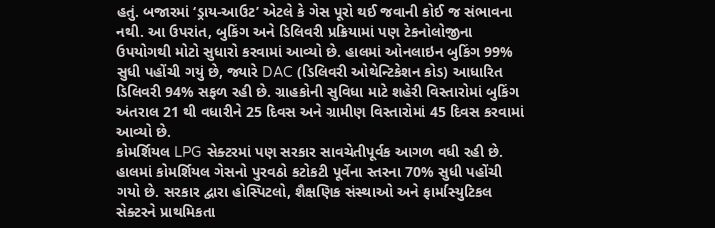હતું. બજારમાં ‘ડ્રાય-આઉટ’ એટલે કે ગેસ પૂરો થઈ જવાની કોઈ જ સંભાવના નથી. આ ઉપરાંત, બુકિંગ અને ડિલિવરી પ્રક્રિયામાં પણ ટેકનોલોજીના ઉપયોગથી મોટો સુધારો કરવામાં આવ્યો છે. હાલમાં ઓનલાઇન બુકિંગ 99% સુધી પહોંચી ગયું છે, જ્યારે DAC (ડિલિવરી ઓથેન્ટિકેશન કોડ) આધારિત ડિલિવરી 94% સફળ રહી છે. ગ્રાહકોની સુવિધા માટે શહેરી વિસ્તારોમાં બુકિંગ અંતરાલ 21 થી વધારીને 25 દિવસ અને ગ્રામીણ વિસ્તારોમાં 45 દિવસ કરવામાં આવ્યો છે.
કોમર્શિયલ LPG સેક્ટરમાં પણ સરકાર સાવચેતીપૂર્વક આગળ વધી રહી છે. હાલમાં કોમર્શિયલ ગેસનો પુરવઠો કટોકટી પૂર્વેના સ્તરના 70% સુધી પહોંચી ગયો છે. સરકાર દ્વારા હોસ્પિટલો, શૈક્ષણિક સંસ્થાઓ અને ફાર્માસ્યુટિકલ સેક્ટરને પ્રાથમિકતા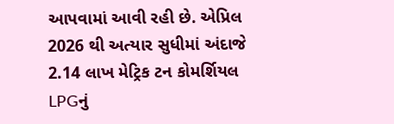આપવામાં આવી રહી છે. એપ્રિલ 2026 થી અત્યાર સુધીમાં અંદાજે 2.14 લાખ મેટ્રિક ટન કોમર્શિયલ LPGનું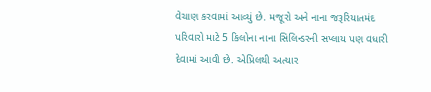વેચાણ કરવામાં આવ્યું છે. મજૂરો અને નાના જરૂરિયાતમંદ પરિવારો માટે 5 કિલોના નાના સિલિન્ડરની સપ્લાય પણ વધારી દેવામાં આવી છે. એપ્રિલથી અત્યાર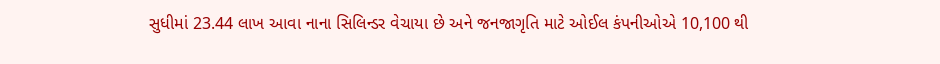સુધીમાં 23.44 લાખ આવા નાના સિલિન્ડર વેચાયા છે અને જનજાગૃતિ માટે ઓઈલ કંપનીઓએ 10,100 થી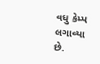વધુ કેમ્પ લગાવ્યા છે.